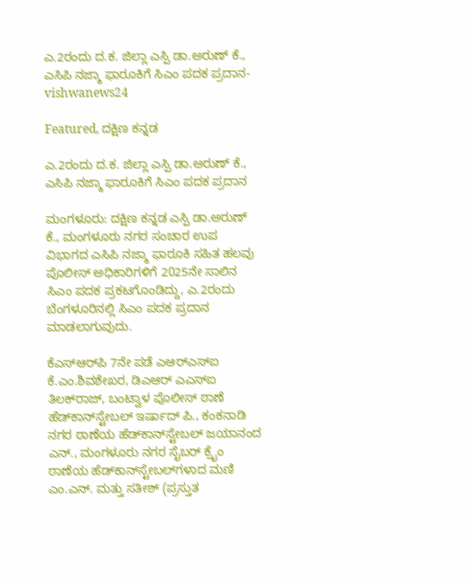ಎ.2ರಂದು ದ.ಕ. ಜಿಲ್ಲಾ ಎಸ್ಪಿ ಡಾ.ಅರುಣ್ ಕೆ., ಎಸಿಪಿ ನಜ್ಮಾ ಫಾರೂಕಿಗೆ ಸಿಎಂ ಪದಕ ಪ್ರದಾನ- vishwanews24

Featured, ದಕ್ಷಿಣ ಕನ್ನಡ

ಎ.2ರಂದು ದ.ಕ. ಜಿಲ್ಲಾ ಎಸ್ಪಿ ಡಾ.ಅರುಣ್ ಕೆ., ಎಸಿಪಿ ನಜ್ಮಾ ಫಾರೂಕಿಗೆ ಸಿಎಂ ಪದಕ ಪ್ರದಾನ

ಮಂಗಳೂರು: ದಕ್ಷಿಣ ಕನ್ನಡ ಎಸ್ಪಿ ಡಾ.ಅರುಣ್ ಕೆ., ಮಂಗಳೂರು ನಗರ ಸಂಚಾರ ಉಪ ವಿಭಾಗದ ಎಸಿಪಿ ನಜ್ಮಾ ಫಾರೂಕಿ ಸಹಿತ ಹಲವು ಪೊಲೀಸ್ ಅಧಿಕಾರಿಗಳಿಗೆ 2025ನೇ ಸಾಲಿನ ಸಿಎಂ ಪದಕ ಪ್ರಕಟಗೊಂಡಿದ್ದು, ಎ.2ರಂದು ಬೆಂಗಳೂರಿನಲ್ಲಿ ಸಿಎಂ ಪದಕ ಪ್ರದಾನ ಮಾಡಲಾಗುವುದು.

ಕೆಎಸ್‌ಆರ್‌ಪಿ 7ನೇ ಪಡೆ ಎಆರ್‌ಎಸ್‌ಐ ಕೆ.ಎಂ.ಶಿವಶೇಖರ, ಡಿಎಆರ್ ಎಎಸ್‌ಐ ತಿಲಕ್‌ರಾಜ್, ಬಂಟ್ವಾಳ ಪೊಲೀಸ್ ಠಾಣೆ ಹೆಡ್‌ಕಾನ್‌ಸ್ಟೇಬಲ್ ಇರ್ಷಾದ್ ಪಿ., ಕಂಕನಾಡಿ ನಗರ ಠಾಣೆಯ ಹೆಡ್‌ಕಾನ್‌ಸ್ಟೇಬಲ್ ಜಯಾನಂದ ಎನ್., ಮಂಗಳೂರು ನಗರ ಸೈಬರ್ ಕ್ರೈಂ ಠಾಣೆಯ ಹೆಡ್‌ಕಾನ್‌ಸ್ಟೇಬಲ್‌ಗಳಾದ ಮಣಿ ಎಂ.ಎನ್. ಮತ್ತು ಸತೀಶ್ (ಪ್ರಸ್ತುತ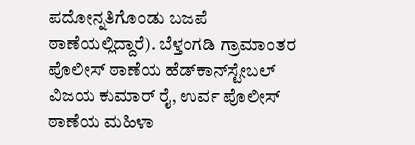ಪದೋನ್ನತಿಗೊಂಡು ಬಜಪೆ ಠಾಣೆಯಲ್ಲಿದ್ದಾರೆ). ಬೆಳ್ತಂಗಡಿ ಗ್ರಾಮಾಂತರ ಪೊಲೀಸ್ ಠಾಣೆಯ ಹೆಡ್‌ಕಾನ್‌ಸ್ಟೇಬಲ್ ವಿಜಯ ಕುಮಾರ್ ರೈ, ಉರ್ವ ಪೊಲೀಸ್ ಠಾಣೆಯ ಮಹಿಳಾ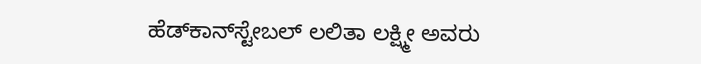ಹೆಡ್‌ಕಾನ್‌ಸ್ಟೇಬಲ್ ಲಲಿತಾ ಲಕ್ಷ್ಮೀ ಅವರು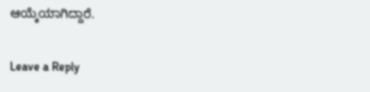ಆಯ್ಕೆಯಾಗಿದ್ದಾರೆ.

Leave a Reply